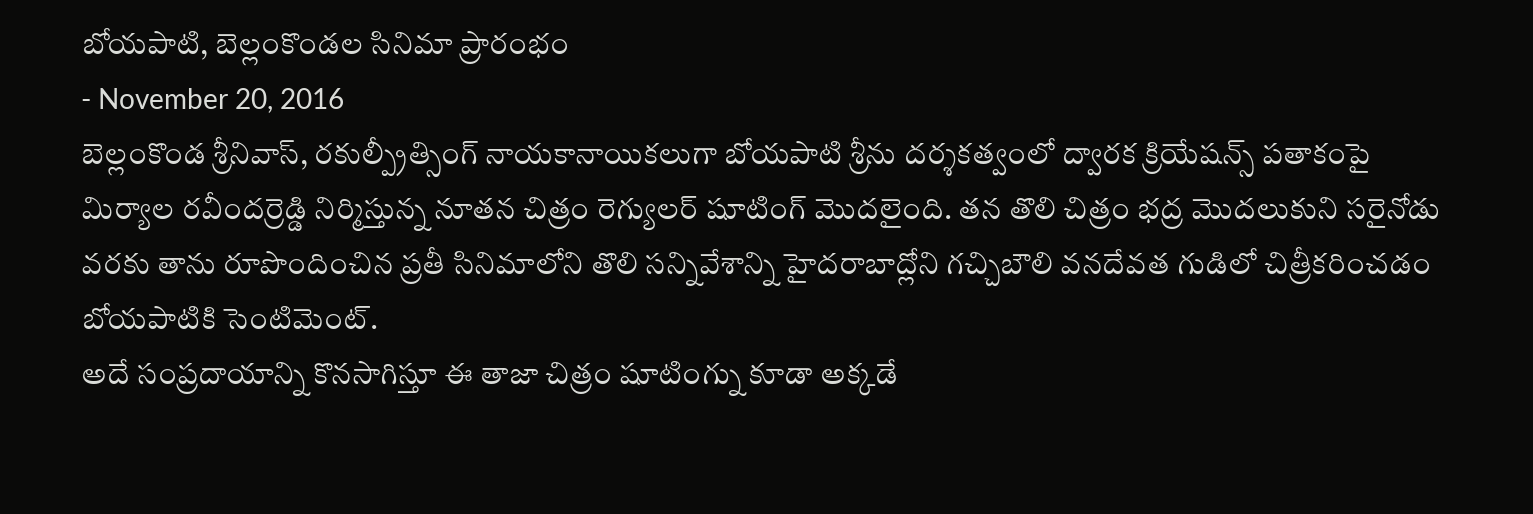బోయపాటి, బెల్లంకొండల సినిమా ప్రారంభం
- November 20, 2016
బెల్లంకొండ శ్రీనివాస్, రకుల్ప్రీత్సింగ్ నాయకానాయికలుగా బోయపాటి శ్రీను దర్శకత్వంలో ద్వారక క్రియేషన్స్ పతాకంపై మిర్యాల రవీందర్రెడ్డి నిర్మిస్తున్న నూతన చిత్రం రెగ్యులర్ షూటింగ్ మొదలైంది. తన తొలి చిత్రం భద్ర మొదలుకుని సరైనోడు వరకు తాను రూపొందించిన ప్రతీ సినిమాలోని తొలి సన్నివేశాన్ని హైదరాబాద్లోని గచ్చిబౌలి వనదేవత గుడిలో చిత్రీకరించడం బోయపాటికి సెంటిమెంట్.
అదే సంప్రదాయాన్ని కొనసాగిస్తూ ఈ తాజా చిత్రం షూటింగ్ను కూడా అక్కడే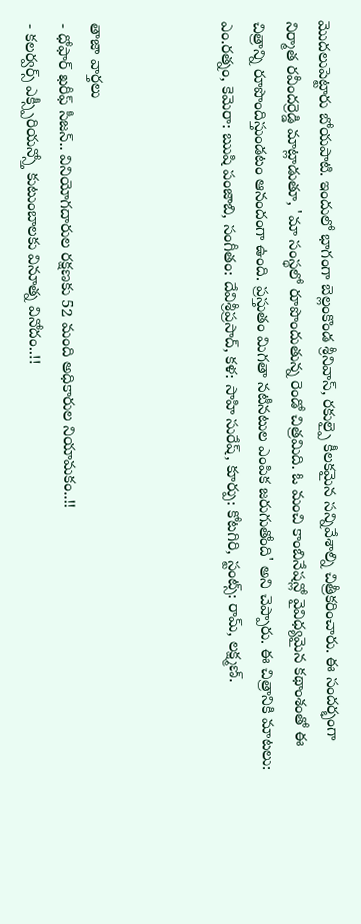మొదలుపెట్టారు బోయపాటి. ఇందులో భాగంగా బెల్లంకొండ శ్రీనివాస్, రకుల్పై కీలకమైన సన్నివేశాల్ని చిత్రీకరించారు. ఈ సందర్భంగా నిర్మాత రవీందర్రెడ్డి మాట్లాడుతూ, 'మా సంస్థలో రూపొందుతున్న రెండో చిత్రమిది. ఓ మంచి కాంబినేషన్లో వైవిధ్యమైన కథాంశంతో ఈ చిత్రాన్ని రూపొందిస్తుండటం ఆనందంగా ఉంది. ప్రస్తుతం మిగతా నటీనటుల ఎంపిక జరుగుతోంది' అని చెప్పారు. ఈ చిత్రానికి మాటలు: ఎం.రత్నం, కెమెరా: ఋషి పంజాబి, సంగీతం: దేవిశ్రీప్రసాద్, కళ: సాహి సురేష్, కూర్పు: కోటగిరి, స్టంట్స్: రామ్, లక్ష్మణ్.



తాజా వార్తలు
- ధోఫార్ ఖరీఫ్ సీజన్.. వినియోగదారుల రక్షణకు 52 మంది అధికారుల నియామకం..!!
- కలర్వర్స్ ఎక్స్పీరియన్స్తో కుటుంబాలకు వినూత్న వినోదం..!!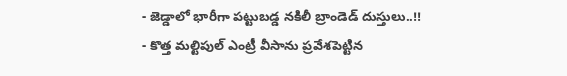- జెడ్డాలో భారీగా పట్టుబడ్డ నకిలీ బ్రాండెడ్ దుస్తులు..!!
- కొత్త మల్టిపుల్ ఎంట్రీ వీసాను ప్రవేశపెట్టిన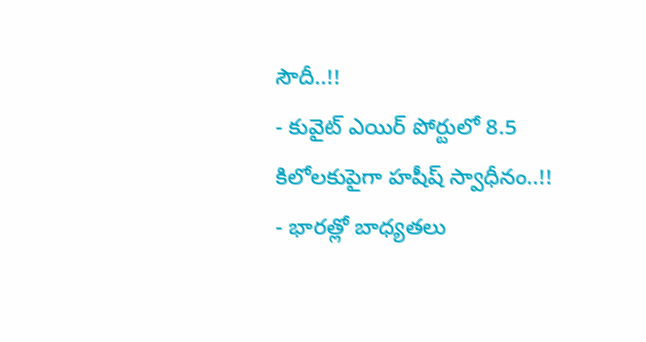సౌదీ..!!
- కువైట్ ఎయిర్ పోర్టులో 8.5 కిలోలకుపైగా హషీష్ స్వాధీనం..!!
- భారత్లో బాధ్యతలు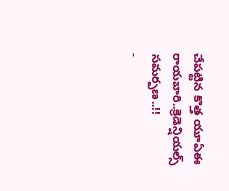చేపట్టిన కొత్త యూఏఈ రాయబారి..క్రెడెన్షియల్స్ సమర్పణ..!!
-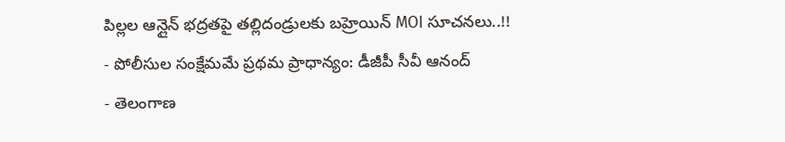పిల్లల ఆన్లైన్ భద్రతపై తల్లిదండ్రులకు బహ్రెయిన్ MOI సూచనలు..!!
- పోలీసుల సంక్షేమమే ప్రథమ ప్రాధాన్యం: డీజీపీ సీవీ ఆనంద్
- తెలంగాణ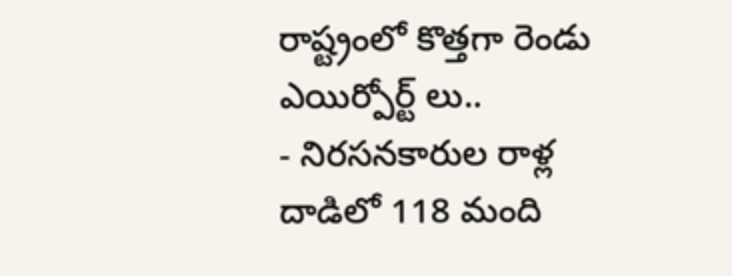రాష్ట్రంలో కొత్తగా రెండు ఎయిర్పోర్ట్ లు..
- నిరసనకారుల రాళ్ల దాడిలో 118 మంది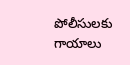పోలీసులకు గాయాలు